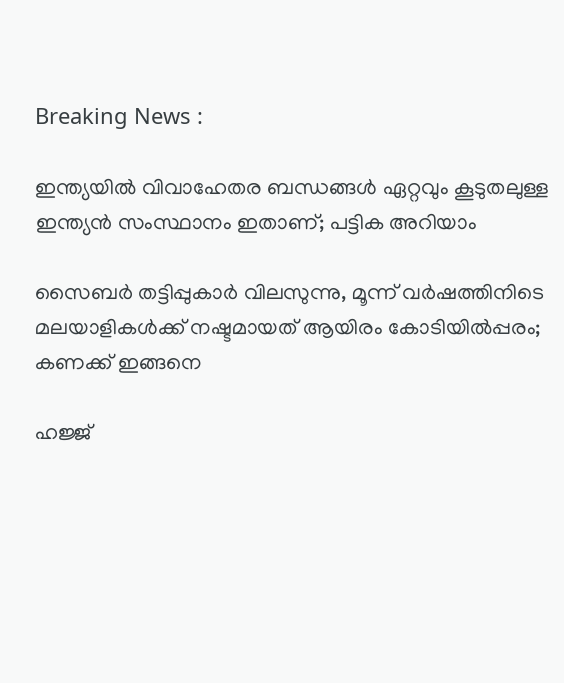Breaking News :

ഇന്ത്യയില്‍ വിവാഹേതര ബന്ധങ്ങള്‍ ഏറ്റവും കൂടുതലുള്ള ഇന്ത്യന്‍ സംസ്ഥാനം ഇതാണ്; പട്ടിക അറിയാം

സൈബര്‍ തട്ടിപ്പുകാര്‍ വിലസുന്നു, മൂന്ന് വര്‍ഷത്തിനിടെ മലയാളികള്‍ക്ക് നഷ്ടമായത് ആയിരം കോടിയില്‍പ്പരം; കണക്ക് ഇങ്ങനെ

ഹജ്ജ്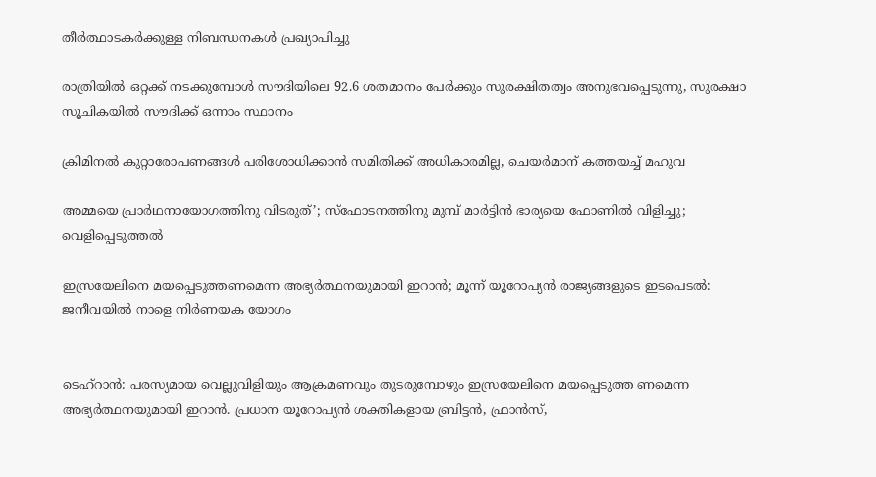തീർത്ഥാടകർക്കുള്ള നിബന്ധനകൾ പ്രഖ്യാപിച്ചു

രാത്രിയിൽ ഒറ്റക്ക് നടക്കുമ്പോൾ സൗദിയിലെ 92.6 ശതമാനം പേർക്കും സുരക്ഷിതത്വം അനുഭവപ്പെടുന്നു, സുരക്ഷാ സൂചികയിൽ സൗദിക്ക് ഒന്നാം സ്ഥാനം

ക്രിമിനല്‍ കുറ്റാരോപണങ്ങള്‍ പരിശോധിക്കാന്‍ സമിതിക്ക്‌ അധികാരമില്ല, ചെയര്‍മാന്‌ കത്തയച്ച് മഹുവ

അമ്മയെ പ്രാര്‍ഥനായോഗത്തിനു വിടരുത്’; സ്‌ഫോടനത്തിനു മുമ്പ് മാര്‍ട്ടിന്‍ ഭാര്യയെ ഫോണില്‍ വിളിച്ചു; വെളിപ്പെടുത്തല്‍

ഇസ്രയേലിനെ മയപ്പെടുത്തണമെന്ന അഭ്യര്‍ത്ഥനയുമായി ഇറാന്‍; മൂന്ന് യൂറോപ്യന്‍ രാജ്യങ്ങളുടെ ഇടപെടല്‍: ജനീവയില്‍ നാളെ നിര്‍ണയക യോഗം


ടെഹ്റാന്‍: പരസ്യമായ വെല്ലുവിളിയും ആക്രമണവും തുടരുമ്പോഴും ഇസ്രയേലിനെ മയപ്പെടുത്ത ണമെന്ന അഭ്യര്‍ത്ഥനയുമായി ഇറാന്‍. പ്രധാന യൂറോപ്യന്‍ ശക്തികളായ ബ്രിട്ടന്‍, ഫ്രാന്‍സ്,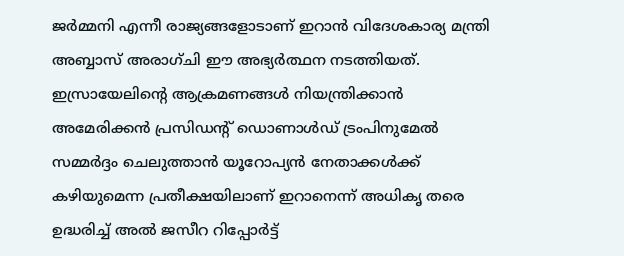ജര്‍മ്മനി എന്നീ രാജ്യങ്ങളോടാണ് ഇറാന്‍ വിദേശകാര്യ മന്ത്രി അബ്ബാസ് അരാഗ്ചി ഈ അഭ്യര്‍ത്ഥന നടത്തിയത്. ഇസ്രായേലിന്റെ ആക്രമണങ്ങള്‍ നിയന്ത്രിക്കാന്‍ അമേരിക്കന്‍ പ്രസിഡന്റ് ഡൊണാള്‍ഡ് ട്രംപിനുമേല്‍ സമ്മര്‍ദ്ദം ചെലുത്താന്‍ യൂറോപ്യന്‍ നേതാക്കള്‍ക്ക് കഴിയുമെന്ന പ്രതീക്ഷയിലാണ് ഇറാനെന്ന് അധികൃ തരെ ഉദ്ധരിച്ച് അല്‍ ജസീറ റിപ്പോര്‍ട്ട്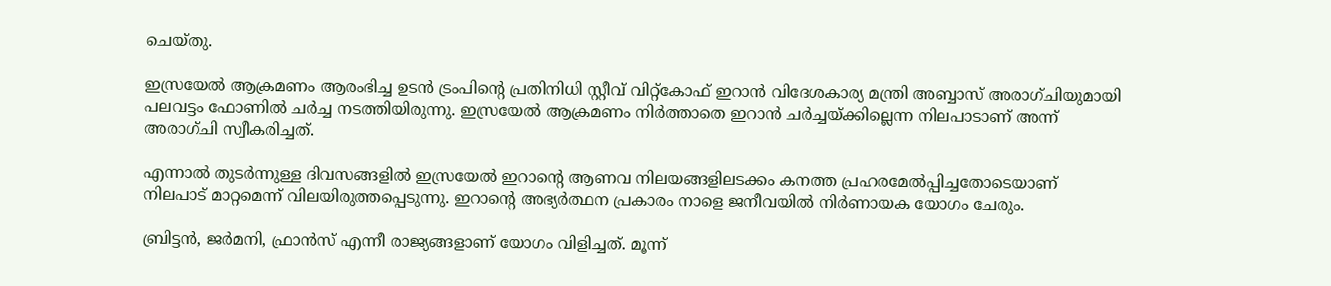ചെയ്തു.

ഇസ്രയേല്‍ ആക്രമണം ആരംഭിച്ച ഉടന്‍ ട്രംപിന്റെ പ്രതിനിധി സ്റ്റീവ് വിറ്റ്‌കോഫ് ഇറാന്‍ വിദേശകാര്യ മന്ത്രി അബ്ബാസ് അരാഗ്ചിയുമായി പലവട്ടം ഫോണില്‍ ചര്‍ച്ച നടത്തിയിരുന്നു. ഇസ്രയേല്‍ ആക്രമണം നിര്‍ത്താതെ ഇറാന്‍ ചര്‍ച്ചയ്ക്കില്ലെന്ന നിലപാടാണ് അന്ന് അരാഗ്ചി സ്വീകരിച്ചത്.

എന്നാല്‍ തുടര്‍ന്നുള്ള ദിവസങ്ങളില്‍ ഇസ്രയേല്‍ ഇറാന്റെ ആണവ നിലയങ്ങളിലടക്കം കനത്ത പ്രഹരമേല്‍പ്പിച്ചതോടെയാണ് നിലപാട് മാറ്റമെന്ന് വിലയിരുത്തപ്പെടുന്നു. ഇറാന്റെ അഭ്യര്‍ത്ഥന പ്രകാരം നാളെ ജനീവയില്‍ നിര്‍ണായക യോഗം ചേരും.

ബ്രിട്ടന്‍, ജര്‍മനി, ഫ്രാന്‍സ് എന്നീ രാജ്യങ്ങളാണ് യോഗം വിളിച്ചത്. മൂന്ന്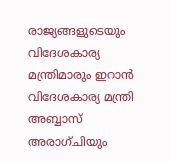രാജ്യങ്ങളുടെയും വിദേശകാര്യ മന്ത്രിമാരും ഇറാന്‍ വിദേശകാര്യ മന്ത്രി അബ്ബാസ് അരാഗ്ചിയും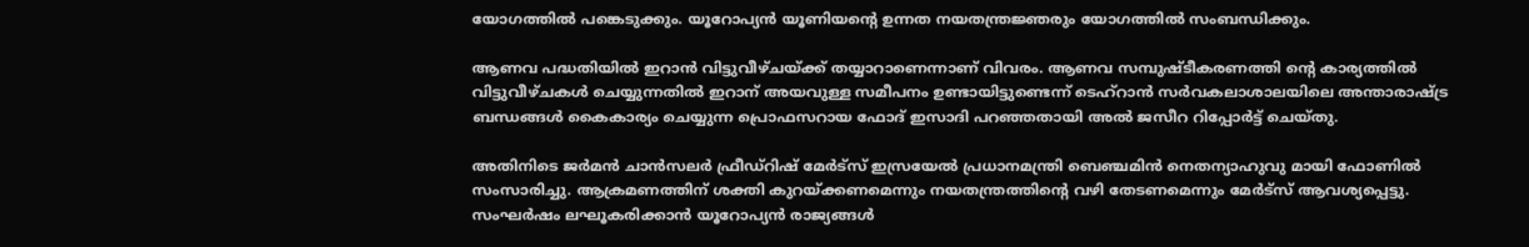യോഗത്തില്‍ പങ്കെടുക്കും. യൂറോപ്യന്‍ യൂണിയന്റെ ഉന്നത നയതന്ത്രജ്ഞരും യോഗത്തില്‍ സംബന്ധിക്കും.

ആണവ പദ്ധതിയില്‍ ഇറാന്‍ വിട്ടുവീഴ്ചയ്ക്ക് തയ്യാറാണെന്നാണ് വിവരം. ആണവ സമ്പുഷ്ടീകരണത്തി ന്റെ കാര്യത്തില്‍ വിട്ടുവീഴ്ചകള്‍ ചെയ്യുന്നതില്‍ ഇറാന് അയവുള്ള സമീപനം ഉണ്ടായിട്ടുണ്ടെന്ന് ടെഹ്‌റാന്‍ സര്‍വകലാശാലയിലെ അന്താരാഷ്ട്ര ബന്ധങ്ങള്‍ കൈകാര്യം ചെയ്യുന്ന പ്രൊഫസറായ ഫോദ് ഇസാദി പറഞ്ഞതായി അല്‍ ജസീറ റിപ്പോര്‍ട്ട് ചെയ്തു.

അതിനിടെ ജര്‍മന്‍ ചാന്‍സലര്‍ ഫ്രീഡ്‌റിഷ് മേര്‍ട്‌സ് ഇസ്രയേല്‍ പ്രധാനമന്ത്രി ബെഞ്ചമിന്‍ നെതന്യാഹുവു മായി ഫോണില്‍ സംസാരിച്ചു. ആക്രമണത്തിന് ശക്തി കുറയ്ക്കണമെന്നും നയതന്ത്രത്തിന്റെ വഴി തേടണമെന്നും മേര്‍ട്‌സ് ആവശ്യപ്പെട്ടു. സംഘര്‍ഷം ലഘൂകരിക്കാന്‍ യൂറോപ്യന്‍ രാജ്യങ്ങള്‍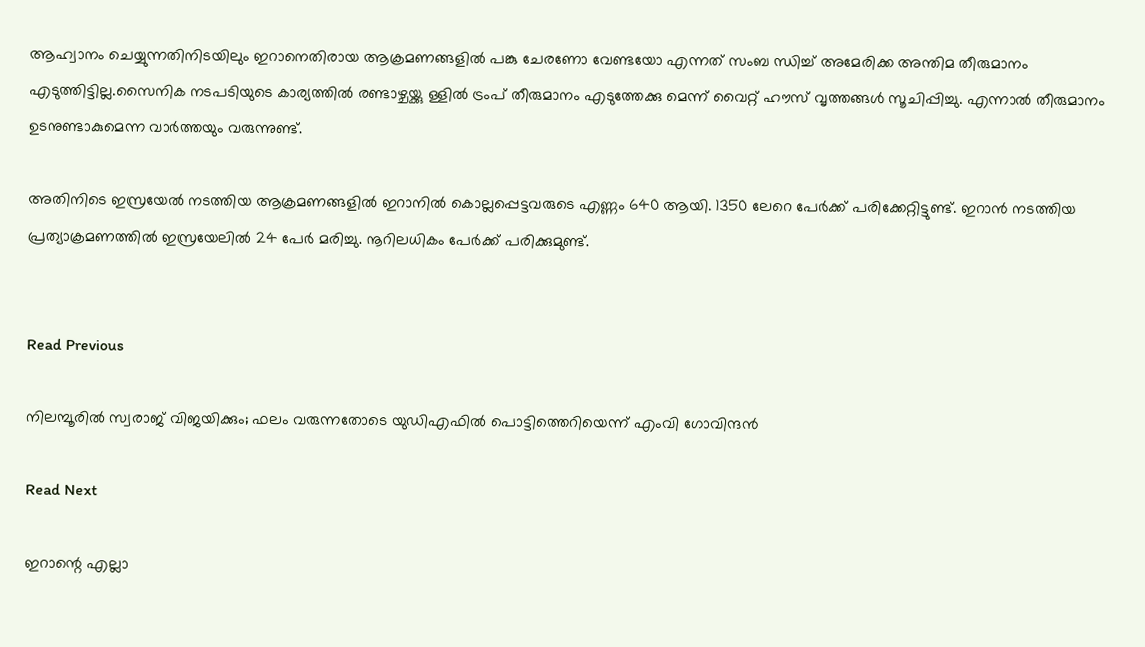ആഹ്വാനം ചെയ്യുന്നതിനിടയിലും ഇറാനെതിരായ ആക്രമണങ്ങളില്‍ പങ്കു ചേരണോ വേണ്ടയോ എന്നത് സംബ ന്ധിച്ച് അമേരിക്ക അന്തിമ തീരുമാനം എടുത്തിട്ടില്ല.സൈനിക നടപടിയുടെ കാര്യത്തില്‍ രണ്ടാഴ്ചയ്ക്കു ള്ളില്‍ ട്രംപ് തീരുമാനം എടുത്തേക്കു മെന്ന് വൈറ്റ് ഹൗസ് വൃത്തങ്ങള്‍ സൂചിപ്പിച്ചു. എന്നാല്‍ തീരുമാനം ഉടനുണ്ടാകുമെന്ന വാര്‍ത്തയും വരുന്നുണ്ട്.

അതിനിടെ ഇസ്രയേല്‍ നടത്തിയ ആക്രമണങ്ങളില്‍ ഇറാനില്‍ കൊല്ലപ്പെട്ടവരുടെ എണ്ണം 640 ആയി. 1350 ലേറെ പേര്‍ക്ക് പരിക്കേറ്റിട്ടുണ്ട്. ഇറാന്‍ നടത്തിയ പ്രത്യാക്രമണത്തില്‍ ഇസ്രയേലില്‍ 24 പേര്‍ മരിച്ചു. നൂറിലധികം പേര്‍ക്ക് പരിക്കുമുണ്ട്.


Read Previous

നിലമ്പൂരില്‍ സ്വരാജ് വിജയിക്കും; ഫലം വരുന്നതോടെ യുഡിഎഫില്‍ പൊട്ടിത്തെറിയെന്ന് എംവി ഗോവിന്ദന്‍

Read Next

ഇറാന്റെ എല്ലാ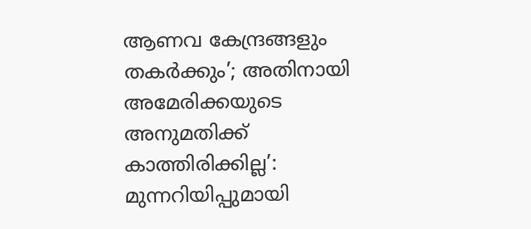ആണവ കേന്ദ്രങ്ങളും തകര്‍ക്കും’; അതിനായി അമേരിക്കയുടെ അനുമതിക്ക് കാത്തിരിക്കില്ല’: മുന്നറിയിപ്പുമായി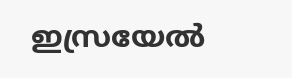ഇസ്രയേല്‍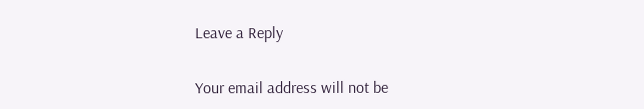Leave a Reply

Your email address will not be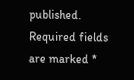published. Required fields are marked *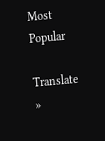Most Popular

Translate »